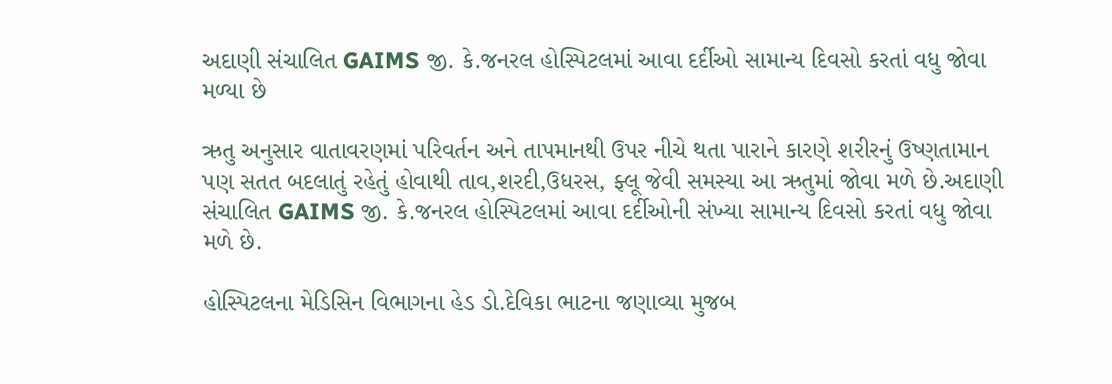અદાણી સંચાલિત GAIMS જી. કે.જનરલ હોસ્પિટલમાં આવા દર્દીઓ સામાન્ય દિવસો કરતાં વધુ જોવા મળ્યા છે

ઋતુ અનુસાર વાતાવરણમાં પરિવર્તન અને તાપમાનથી ઉપર નીચે થતા પારાને કારણે શરીરનું ઉષ્ણતામાન પણ સતત બદલાતું રહેતું હોવાથી તાવ,શરદી,ઉધરસ, ફ્લૂ જેવી સમસ્યા આ ઋતુમાં જોવા મળે છે.અદાણી સંચાલિત GAIMS જી. કે.જનરલ હોસ્પિટલમાં આવા દર્દીઓની સંખ્યા સામાન્ય દિવસો કરતાં વધુ જોવા મળે છે.

હોસ્પિટલના મેડિસિન વિભાગના હેડ ડો.દેવિકા ભાટના જણાવ્યા મુજબ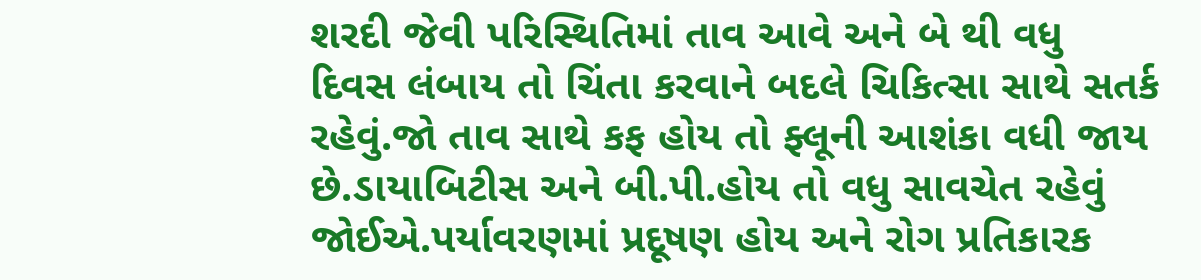શરદી જેવી પરિસ્થિતિમાં તાવ આવે અને બે થી વધુ દિવસ લંબાય તો ચિંતા કરવાને બદલે ચિકિત્સા સાથે સતર્ક રહેવું.જો તાવ સાથે કફ હોય તો ફ્લૂની આશંકા વધી જાય છે.ડાયાબિટીસ અને બી.પી.હોય તો વધુ સાવચેત રહેવું જોઈએ.પર્યાવરણમાં પ્રદૂષણ હોય અને રોગ પ્રતિકારક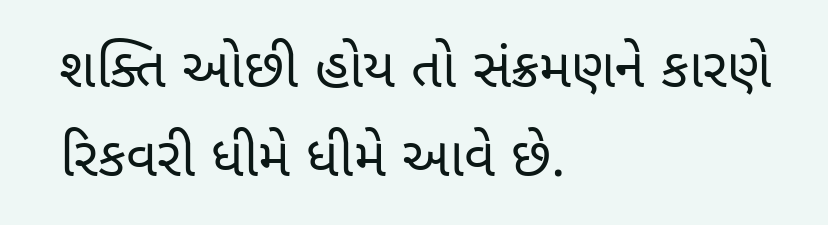શક્તિ ઓછી હોય તો સંક્રમણને કારણે રિકવરી ધીમે ધીમે આવે છે.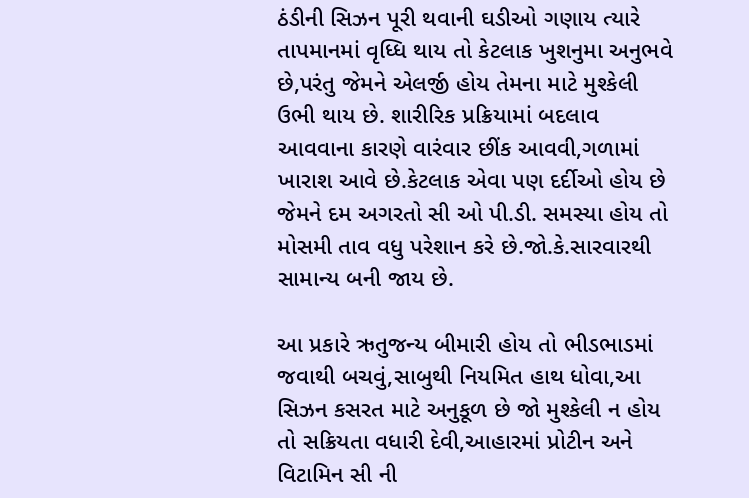ઠંડીની સિઝન પૂરી થવાની ઘડીઓ ગણાય ત્યારે તાપમાનમાં વૃધ્ધિ થાય તો કેટલાક ખુશનુમા અનુભવે છે,પરંતુ જેમને એલર્જી હોય તેમના માટે મુશ્કેલી ઉભી થાય છે. શારીરિક પ્રક્રિયામાં બદલાવ આવવાના કારણે વારંવાર છીંક આવવી,ગળામાં ખારાશ આવે છે.કેટલાક એવા પણ દર્દીઓ હોય છે જેમને દમ અગરતો સી ઓ પી.ડી. સમસ્યા હોય તો મોસમી તાવ વધુ પરેશાન કરે છે.જો.કે.સારવારથી સામાન્ય બની જાય છે.

આ પ્રકારે ઋતુજન્ય બીમારી હોય તો ભીડભાડમાં જવાથી બચવું,સાબુથી નિયમિત હાથ ધોવા,આ સિઝન કસરત માટે અનુકૂળ છે જો મુશ્કેલી ન હોય તો સક્રિયતા વધારી દેવી,આહારમાં પ્રોટીન અને વિટામિન સી ની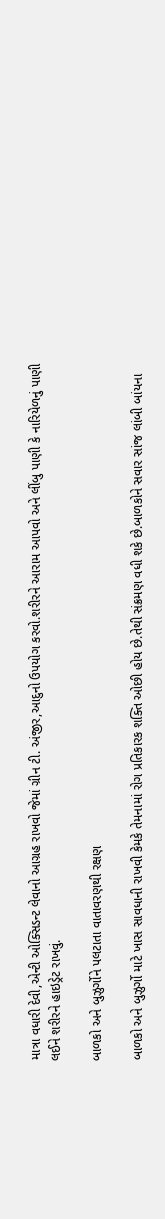માત્રા વધારી દેવી,એન્ટી ઓક્સિડન્ટ લેવાનો આગ્રહ રાખવો જેમાં ગ્રીન ટી. અંજીર,આદુનો ઉપયોગ કરવો.શરીરને આરામ આપવો અને લીંબુ પાણી કે નારિયેળનું પાણી લઈને શરીરને હાઇડ્રેટ રાખવું.

બાળકો અને બુઝુર્ગોને પલટાતા વાતાવરણથી રક્ષણ

બાળકો અને બુઝુર્ગો માટે ખાસ સાવધાની રાખવી કેમકે તેમનામાં રોગ પ્રતિકારક શક્તિ ઓછી હોય છે.તેથી સંક્રમણ વધી શકે છે.બાળકોને સવાર સાંજ લાંબી બાંયના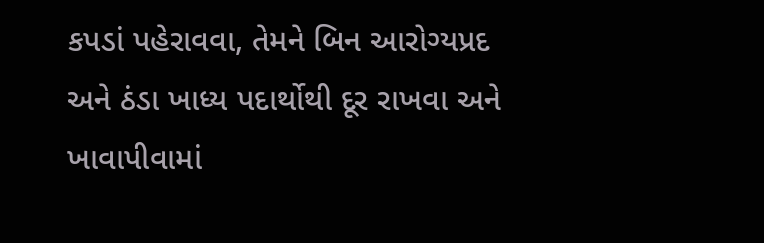કપડાં પહેરાવવા, તેમને બિન આરોગ્યપ્રદ અને ઠંડા ખાધ્ય પદાર્થોથી દૂર રાખવા અને ખાવાપીવામાં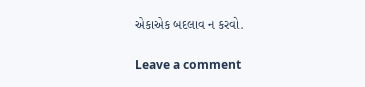એકાએક બદલાવ ન કરવો.

Leave a comment